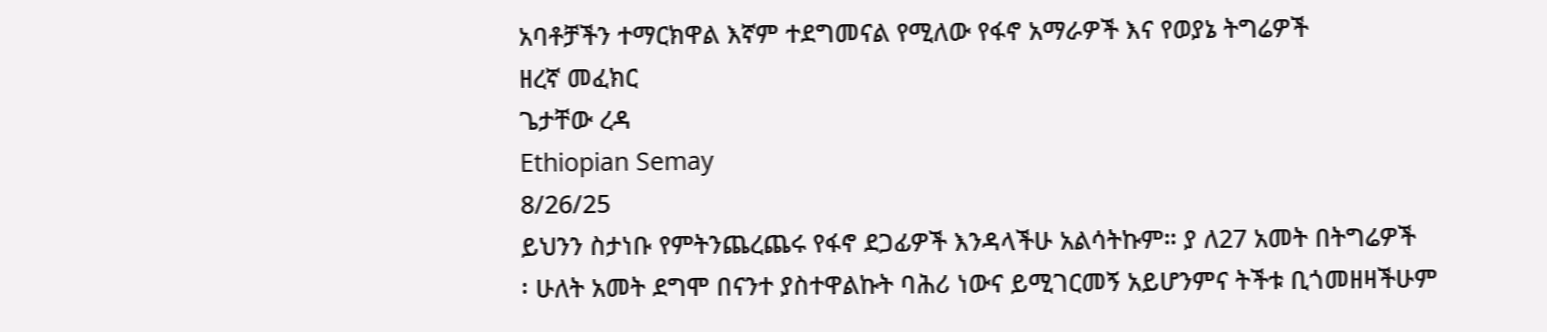አባቶቻችን ተማርክዋል እኛም ተደግመናል የሚለው የፋኖ አማራዎች እና የወያኔ ትግሬዎች
ዘረኛ መፈክር
ጌታቸው ረዳ
Ethiopian Semay
8/26/25
ይህንን ስታነቡ የምትንጨረጨሩ የፋኖ ደጋፊዎች እንዳላችሁ አልሳትኩም። ያ ለ27 አመት በትግሬዎች
፡ ሁለት አመት ደግሞ በናንተ ያስተዋልኩት ባሕሪ ነውና ይሚገርመኝ አይሆንምና ትችቱ ቢጎመዘዛችሁም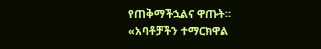የጠቅማችኋልና ዋጡት።
«አባቶቻችን ተማርክዋል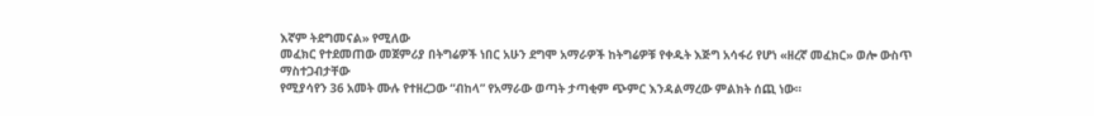እኛም ትደግመናል» የሚለው
መፈክር የተደመጠው መጀምሪያ በትግሬዎች ነበር አሁን ደግሞ አማራዎች ከትግሬዎቹ የቀዱት እጅግ አሳፋሪ የሆነ «ዘረኛ መፈክር» ወሎ ውስጥ ማስተጋብታቸው
የሚያሳየን 36 አመት ሙሉ የተዘረጋው “ብከላ” የአማራው ወጣት ታጣቂም ጭምር እንዳልማረው ምልክት ሰጪ ነው።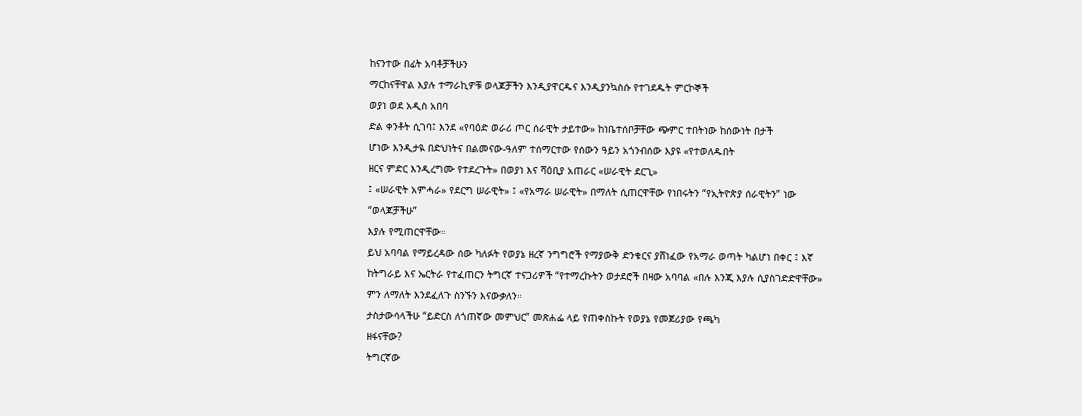ከናንተው በፊት አባቶቻችሁን
ማርከናቸዋል እያሉ ተማራኪዎቹ ወላጆቻችን እንዲያዋርዱና እንዲያንኳስሱ የተገደዱት ምርኮኞች
ወያነ ወደ አዲስ አበባ
ድል ቀንቶት ሲገባ፤ እንደ «የባዕድ ወራሪ ጦር ሰራዊት ታይተው» ከነቤተሰቦቻቸው ጭምር ተበትነው ከሰውነት በታች
ሆነው እንዲታዪ በድህነትና በልመናው-ዓለም ተሰማርተው የሰውን ዓይን አጎንብሰው እያዩ «የተወለዱበት
ዘርና ምድር እንዲረግሙ የተደረጉት» በወያነ እና ሻዕቢያ አጠራር «ሠራዊት ደርጊ»
፤ «ሠራዊት አምሓራ» የደርግ ሠራዊት» ፤ «የአማራ ሠራዊት» በማለት ሲጠርዋቸው የነበሩትን “የኢትዮጵያ ሰራዊትን” ነው
“ወላጆቻችሁ”
እያሉ የሚጠርዋቸው።
ይህ አባባል የማይረዳው ሰው ካለፉት የወያኔ ዘረኛ ንግግሮች የማያውቅ ድንቁርና ያሸነፈው የአማራ ወጣት ካልሆነ በቀር ፤ እኛ
ከትግራይ እና ኤርትራ የተፈጠርን ትግርኛ ተናጋሪዎች “የተማረኩትን ወታደሮች በዛው አባባል «በሉ እንጂ እያሉ ሲያስገድድዋቸው»
ምን ለማለት እንደፈለጉ ስንኙን እናውቃለን።
ታስታውሳላችሁ “ይድርስ ለጎጠኛው መምህር” መጽሐፌ ላይ የጠቀስኩት የወያኔ የመጀሪያው የጫካ
ዘፋናቸው?
ትግርኛው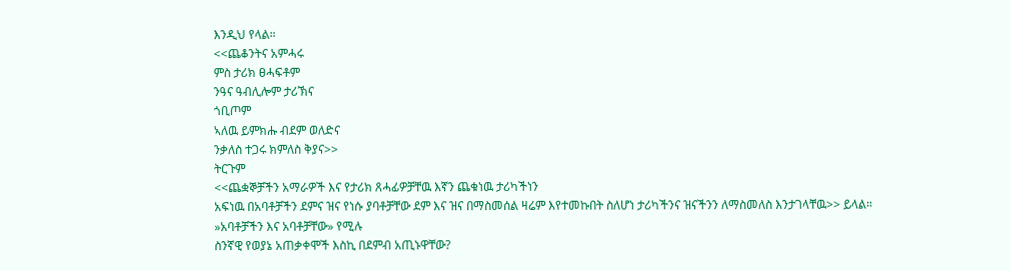እንዲህ የላል።
<<ጨቆንትና አምሓሩ
ምስ ታሪክ ፀሓፍቶም
ንዓና ዓብሊሎም ታሪኽና
ጎቢጦም
ኣለዉ ይምክሑ ብደም ወለድና
ንቃለስ ተጋሩ ክምለስ ቅያና>>
ትርጉም
<<ጨቋኞቻችን አማራዎች እና የታሪክ ጸሓፊዎቻቸዉ እኛን ጨቁነዉ ታሪካችነን
አፍነዉ በአባቶቻችን ደምና ዝና የነሱ ያባቶቻቸው ደም እና ዝና በማስመሰል ዛሬም እየተመኩበት ስለሆነ ታሪካችንና ዝናችንን ለማስመለስ እንታገላቸዉ>> ይላል።
»አባቶቻችን እና አባቶቻቸው» የሚሉ
ስንኛዊ የወያኔ አጠቃቀሞች እስኪ በደምብ አጢኑዋቸው?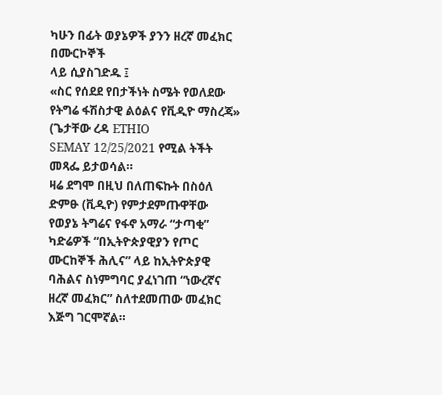ካሁን በፊት ወያኔዎች ያንን ዘረኛ መፈክር በሙርኮኞች
ላይ ሲያስገድዱ ፤
«ስር የሰደደ የበታችነት ስሜት የወለደው የትግሬ ፋሽስታዊ ልዕልና የቪዲዮ ማስረጃ» (ጌታቸው ረዳ ETHIO
SEMAY 12/25/2021 የሚል ትችት መጻፌ ይታወሳል።
ዛሬ ደግሞ በዚህ በለጠፍኩት በስዕለ ድምፁ (ቪዲዮ) የምታደምጡዋቸው የወያኔ ትግሬና የፋኖ አማራ “ታጣቂ” ካድሬዎች “በኢትዮጵያዊያን የጦር ሙርከኞች ሕሊና” ላይ ከኢትዮጵያዊ ባሕልና ስነምግባር ያፈነገጠ “ነውረኛና ዘረኛ መፈክር” ስለተደመጠው መፈክር እጅግ ገርሞኛል።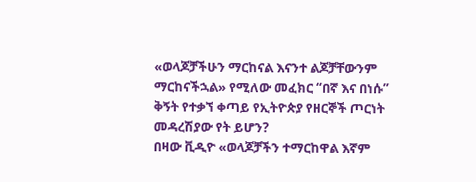«ወላጆቻችሁን ማርከናል እናንተ ልጆቻቸውንም ማርከናችኋል» የሚለው መፈክር “በኛ እና በነሱ”
ቅኝት የተቃኘ ቀጣይ የኢትዮጵያ የዘርኞች ጦርነት መዳረሽያው የት ይሆን?
በዛው ቪዲዮ «ወላጆቻችን ተማርከዋል እኛም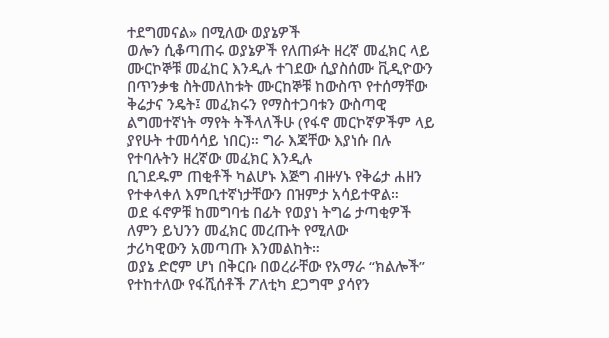ተደግመናል» በሚለው ወያኔዎች
ወሎን ሲቆጣጠሩ ወያኔዎች የለጠፉት ዘረኛ መፈክር ላይ ሙርኮኞቹ መፈከር እንዲሉ ተገደው ሲያስሰሙ ቪዲዮውን በጥንቃቄ ስትመለከቱት ሙርከኞቹ ከውስጥ የተሰማቸው ቅሬታና ንዴት፤ መፈክሩን የማስተጋባቱን ውስጣዊ ልግመተኛነት ማየት ትችላለችሁ (የፋኖ መርኮኛዎችም ላይ ያየሁት ተመሳሳይ ነበር)። ግራ እጃቸው እያነሱ በሉ የተባሉትን ዘረኛው መፈክር እንዲሉ
ቢገደዱም ጠቂቶች ካልሆኑ እጅግ ብዙሃኑ የቅሬታ ሐዘን የተቀላቀለ እምቢተኛነታቸውን በዝምታ አሳይተዋል።
ወደ ፋኖዎቹ ከመግባቴ በፊት የወያነ ትግሬ ታጣቂዎች ለምን ይህንን መፈክር መረጡት የሚለው
ታሪካዊውን አመጣጡ እንመልከት።
ወያኔ ድሮም ሆነ በቅርቡ በወረራቸው የአማራ “ክልሎች” የተከተለው የፋሺሰቶች ፖለቲካ ደጋግሞ ያሳየን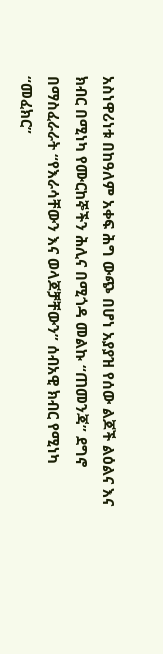አስነዋሪነቱ በከዓለም አቀፍ ሕግ ውጭ በሆነ አያያዝ የሰው ልጆች ልዕልና እና ክብር በሚነካ የሙርከኞችን ሕሊና በሚጎዳ መልኩ “ጠመንጃ” ደግኖ በማስፈራራት “የእራሳቸውን እና ወላጆቻቸውን” ሰብአዊ ክብር የሚነካ “መፈክር”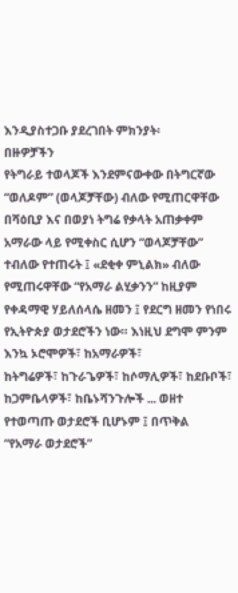እንዲያስተጋቡ ያደረገበት ምክንያት፡
በዙዎቻችን
የትግራይ ተወላጆች እንደምናውቀው በትግርኛው “ወለዶም” (ወላጆቻቸው) ብለው የሚጠርዋቸው በሻዕቢያ እና በወያነ ትግሬ የቃላት አጠቃቀም
አማራው ላይ የሚቀስር ሲሆን “ወላጆቻቸው” ተብለው የተጠሩት ፤ «ደቂቀ ምኒልክ» ብለው የሚጠሩዋቸው “የአማራ ልሂቃንን” ከዚያም
የቀዳማዊ ሃይለሰላሴ ዘመን ፤ የደርግ ዘመን የነበሩ የኢትዮጵያ ወታደሮችን ነው። እነዚህ ደግሞ ምንም እንኳ ኦሮሞዎች፣ ከአማራዎች፣
ከትግሬዎች፣ ከጉራጌዎች፣ ከሶማሊዎች፣ ከደቡቦች፣ ከጋምቤላዎች፣ ከቤኑሻንጉሎች ... ወዘተ የተወጣጡ ወታደሮች ቢሆኑም ፤ በጥቅል
“የአማራ ወታደሮች”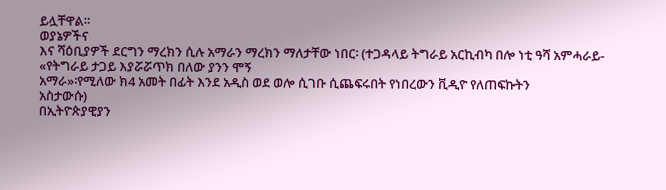ይሏቸዋል።
ወያኔዎችና
እና ሻዕቢያዎች ደርግን ማረክን ሲሉ አማራን ማረክን ማለታቸው ነበር፡ (ተጋዳላይ ትግራይ አርኪብካ በሎ ነቲ ዓሻ አምሓራይ-
«የትግራይ ታጋይ እያሯሯጥክ በለው ያንን ሞኝ
አማራ»፡የሚለው ክ4 አመት በፊት እንደ አዲስ ወደ ወሎ ሲገቡ ሲጨፍሩበት የነበረውን ቪዲዮ የለጠፍኩትን
አስታውሱ)
በኢትዮጵያዊያን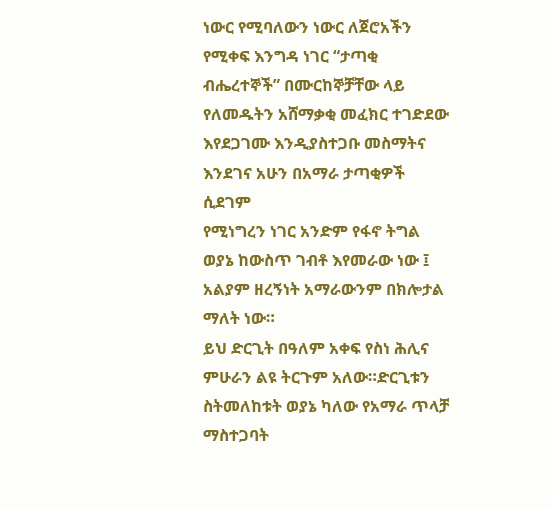ነውር የሚባለውን ነውር ለጀሮአችን የሚቀፍ እንግዳ ነገር “ታጣቂ ብሔረተኞች” በሙርከኞቻቸው ላይ የለመዱትን አሸማቃቂ መፈክር ተገድደው እየደጋገሙ እንዲያስተጋቡ መስማትና እንደገና አሁን በአማራ ታጣቂዎች ሲደገም
የሚነግረን ነገር አንድም የፋኖ ትግል ወያኔ ከውስጥ ገብቶ እየመራው ነው ፤ አልያም ዘረኝነት አማራውንም በክሎታል ማለት ነው።
ይህ ድርጊት በዓለም አቀፍ የስነ ሕሊና ምሁራን ልዩ ትርጉም አለው።ድርጊቱን ስትመለከቱት ወያኔ ካለው የአማራ ጥላቻ ማስተጋባት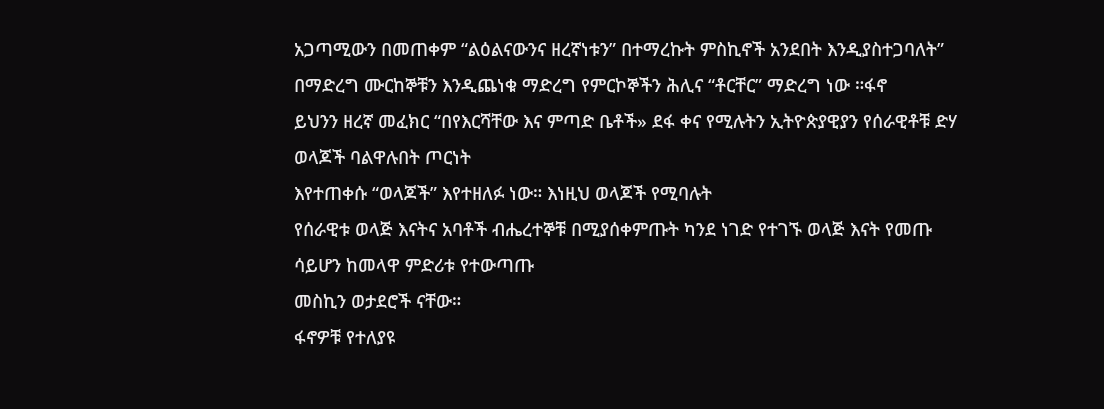አጋጣሚውን በመጠቀም “ልዕልናውንና ዘረኛነቱን” በተማረኩት ምስኪኖች አንደበት እንዲያስተጋባለት” በማድረግ ሙርከኞቹን እንዲጨነቁ ማድረግ የምርኮኞችን ሕሊና “ቶርቸር” ማድረግ ነው ።ፋኖ
ይህንን ዘረኛ መፈክር “በየእርሻቸው እና ምጣድ ቤቶች» ደፋ ቀና የሚሉትን ኢትዮጵያዊያን የሰራዊቶቹ ድሃ ወላጆች ባልዋሉበት ጦርነት
እየተጠቀሱ “ወላጆች” እየተዘለፉ ነው። እነዚህ ወላጆች የሚባሉት
የሰራዊቱ ወላጅ እናትና አባቶች ብሔረተኞቹ በሚያሰቀምጡት ካንደ ነገድ የተገኙ ወላጅ እናት የመጡ ሳይሆን ከመላዋ ምድሪቱ የተውጣጡ
መስኪን ወታደሮች ናቸው።
ፋኖዎቹ የተለያዩ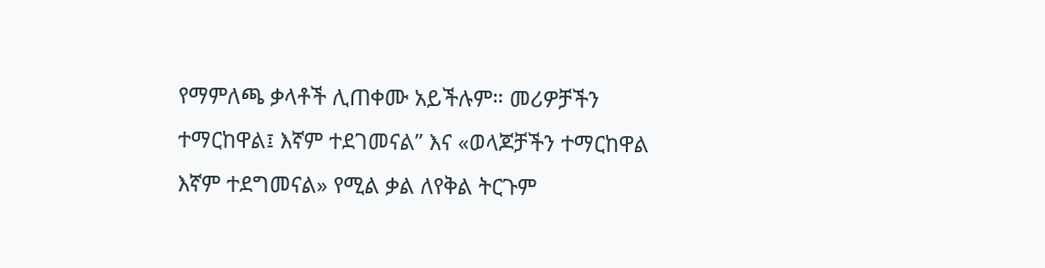የማምለጫ ቃላቶች ሊጠቀሙ አይችሉም። መሪዎቻችን ተማርከዋል፤ እኛም ተደገመናል” እና «ወላጆቻችን ተማርከዋል እኛም ተደግመናል» የሚል ቃል ለየቅል ትርጉም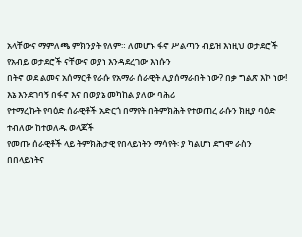አላቸውና ማምለጫ ምክንያት የለም። ለመሆኑ ፋኖ ሥልጣን ብይዝ እነዚህ ወታደሮች የአብይ ወታደሮች ናቸውና ወያነ እንዳደረገው እነሱን
በትኖ ወደ ልመና አሰማርቶ የራሱ የአማራ ሰራዊት ሊያሰማራበት ነው? በቃ ግልጽ እኮ ነው!
እኔ እንደገባኝ በፋኖ እና በወያኔ መካከል ያለው ባሕሪ
የተማረኩት የባዕድ ሰራዊቶች አድርጎ በማየት በትምክሕት የተወጠረ ራሱን ክዚያ ባዕድ ተብለው ከተወለዱ ወላጆች
የመጡ ሰራዊቶች ላይ ትምክሕታዊ የበላይነትን ማሳየት፡ ያ ካልሆነ ደግሞ ራስን በበላይነትና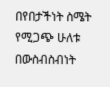በየበታችነት ስሜት የሚጋጭ ሁለቱ በውስብስብነት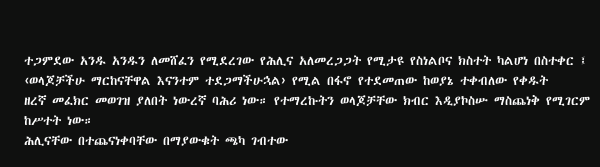ተጋምደው አንዱ አንዱን ለመሸፈን የሚደረገው የሕሊና አለመረጋጋት የሚታዩ የስነልቦና ክስተት ካልሆነ በስተቀር ፤ ‹ወላጆቻችሁ ማርከናቸዋል እናንተም ተደጋማችሁኋል› የሚል በፋኖ የተደመጠው ከወያኔ ተቀብለው የቀዱት
ዘረኛ መፈክር መወገዝ ያለበት ነውረኛ ባሕሪ ነው። የተማረኩትን ወላጆቻቸው ክብር እዲያኮስሡ ማስጨነቅ የሚገርም ከሥተት ነው።
ሕሊናቸው በተጨናነቀባቸው በማያውቁት ጫካ ገብተው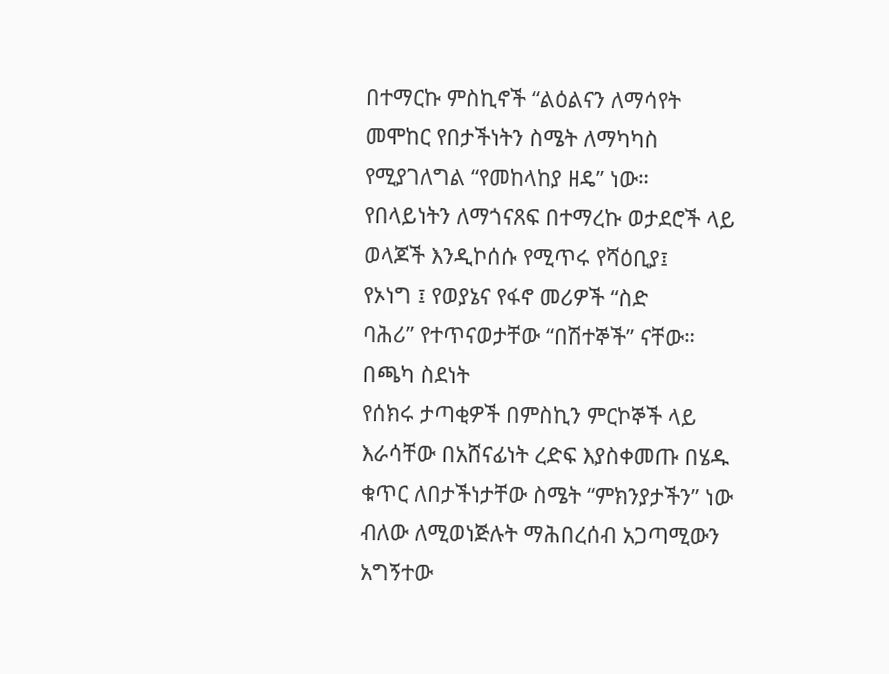በተማርኩ ምስኪኖች “ልዕልናን ለማሳየት መሞከር የበታችነትን ስሜት ለማካካስ የሚያገለግል “የመከላከያ ዘዴ” ነው። የበላይነትን ለማጎናጸፍ በተማረኩ ወታደሮች ላይ ወላጆች እንዲኮሰሱ የሚጥሩ የሻዕቢያ፤
የኦነግ ፤ የወያኔና የፋኖ መሪዎች “ስድ
ባሕሪ” የተጥናወታቸው “በሽተኞች” ናቸው።
በጫካ ስደነት
የሰክሩ ታጣቂዎች በምስኪን ምርኮኞች ላይ እራሳቸው በአሸናፊነት ረድፍ እያስቀመጡ በሄዱ ቁጥር ለበታችነታቸው ስሜት “ምክንያታችን” ነው ብለው ለሚወነጅሉት ማሕበረሰብ አጋጣሚውን አግኝተው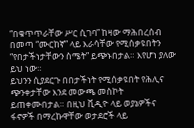“በቁጥጥራቸው ሥር ሲገባ” ከዛው ማሕበረሰብ በመጣ “ሙርከኛ” ላይ እራሳቸው የሚሰቃዩበትን “የበታችነታቸውን ስሜት” ይጭኑበታል። እየሆነ ያለው ይህ ነው።
ይህንን ሲያደርጉ በበታችነት የሚሰቃዩበት የሕሊና ጭንቀታቸው እንደ መውጫ መስኮት ይጠቀሙበታል። በዚህ ቪዲዮ ላይ ወያኔዎችና ፋኖዎች በማረኩዋቸው ወታደሮች ላይ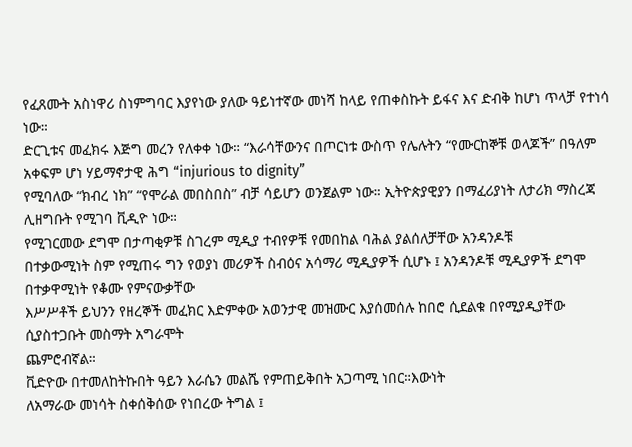የፈጸሙት አስነዋሪ ስነምግባር እያየነው ያለው ዓይነተኛው መነሻ ከላይ የጠቀስኩት ይፋና እና ድብቅ ከሆነ ጥላቻ የተነሳ ነው።
ድርጊቱና መፈክሩ እጅግ መረን የለቀቀ ነው። “እራሳቸውንና በጦርነቱ ውስጥ የሌሉትን “የሙርከኞቹ ወላጆች” በዓለም አቀፍም ሆነ ሃይማኖታዊ ሕግ “injurious to dignity”
የሚባለው “ክብረ ነክ” “የሞራል መበስበስ” ብቻ ሳይሆን ወንጀልም ነው። ኢትዮጵያዊያን በማፈሪያነት ለታሪክ ማስረጃ ሊዘግቡት የሚገባ ቪዲዮ ነው።
የሚገርመው ደግሞ በታጣቂዎቹ ስገረም ሚዲያ ተብየዎቹ የመበከል ባሕል ያልሰለቻቸው አንዳንዶቹ
በተቃውሚነት ስም የሚጠሩ ግን የወያነ መሪዎች ስብዕና አሳማሪ ሚዲያዎች ሲሆኑ ፤ አንዳንዶቹ ሚዲያዎች ደግሞ በተቃዋሚነት የቆሙ የምናውቃቸው
እሥሥቶች ይህንን የዘረኞች መፈክር እድምቀው አወንታዊ መዝሙር እያሰመሰሉ ከበሮ ሲደልቁ በየሚያዲያቸው ሲያስተጋቡት መስማት አግራሞት
ጨምሮብኛል።
ቪድዮው በተመለከትኩበት ዓይን እራሴን መልሼ የምጠይቅበት አጋጣሚ ነበር።እውነት
ለአማራው መነሳት ስቀሰቅሰው የነበረው ትግል ፤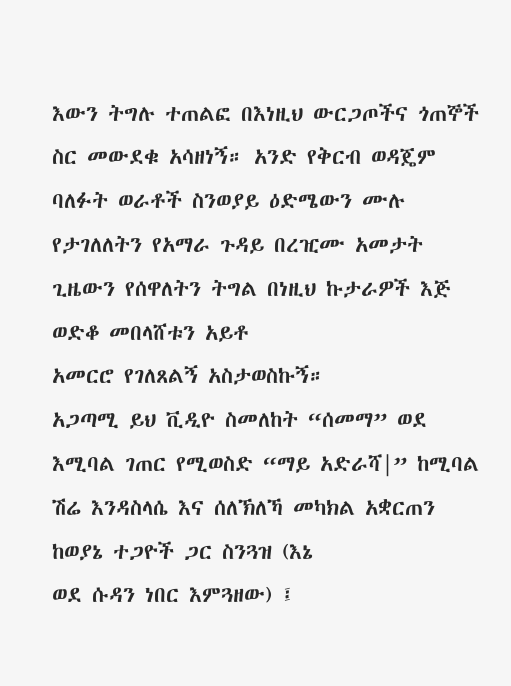እውን ትግሉ ተጠልፎ በእነዚህ ውርጋጦችና ጎጠኞች ስር መውደቁ አሳዘነኝ። አንድ የቅርብ ወዳጄም
ባለፉት ወራቶች ስንወያይ ዕድሜውን ሙሉ የታገለለትን የአማራ ጉዳይ በረዢሙ አመታት ጊዜውን የሰዋለትን ትግል በነዚህ ኩታራዎች እጅ
ወድቆ መበላሸቱን አይቶ
አመርሮ የገለጸልኝ አስታወስኩኝ።
አጋጣሚ ይህ ቪዲዮ ስመለከት “ሰመማ” ወደ እሚባል ገጠር የሚወስድ “ማይ አድራሻ|” ከሚባል ሽሬ እንዳስላሴ እና ሰለኽለኻ መካክል አቋርጠን ከወያኔ ተጋዮች ጋር ስንጓዝ (እኔ
ወደ ሱዳን ነበር እምጓዘው) ፤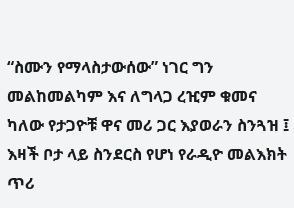“ስሙን የማላስታውሰው” ነገር ግን መልከመልካም እና ለግላጋ ረዢም ቁመና ካለው የታጋዮቹ ዋና መሪ ጋር እያወራን ስንጓዝ ፤ እዛች ቦታ ላይ ስንደርስ የሆነ የራዲዮ መልእክት ጥሪ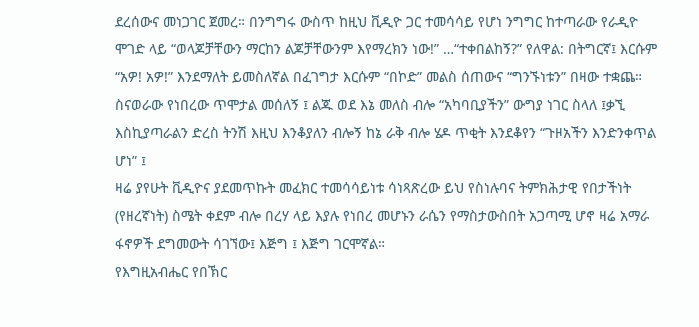ደረሰውና መነጋገር ጀመረ። በንግግሩ ውስጥ ከዚህ ቪዲዮ ጋር ተመሳሳይ የሆነ ንግግር ከተጣራው የራዲዮ ሞገድ ላይ “ወላጆቻቸውን ማርከን ልጆቻቸውንም እየማረክን ነው!” …“ተቀበልከኝ?” የለዋል: በትግርኛ፤ እርሱም “አዎ! አዎ!” እንደማለት ይመስለኛል በፈገግታ እርሱም “በኮድ” መልስ ሰጠውና “ግንኙነቱን” በዛው ተቋጨ።
ስናወራው የነበረው ጥሞታል መሰለኝ ፤ ልጁ ወደ እኔ መለስ ብሎ “አካባቢያችን” ውግያ ነገር ስላለ ፤ቃኚ እስኪያጣራልን ድረስ ትንሽ እዚህ እንቆያለን ብሎኝ ከኔ ራቅ ብሎ ሄዶ ጥቂት እንደቆየን “ጉዞአችን እንድንቀጥል ሆነ” ፤
ዛሬ ያየሁት ቪዲዮና ያደመጥኩት መፈክር ተመሳሳይነቱ ሳነጻጽረው ይህ የስነሉባና ትምክሕታዊ የበታችነት (የዘረኛነት) ስሜት ቀደም ብሎ በረሃ ላይ እያሉ የነበረ መሆኑን ራሴን የማስታውስበት አጋጣሚ ሆኖ ዛሬ አማራ ፋኖዎች ደግመውት ሳገኘው፤ እጅግ ፤ እጅግ ገርሞኛል።
የእግዚአብሔር የበኽር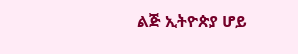ልጅ ኢትዮጵያ ሆይ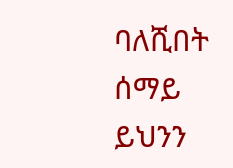ባለሺበት ሰማይ ይህንን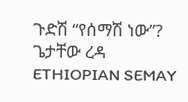ጉድሽ “የሰማሽ ነው”?
ጌታቸው ረዳ
ETHIOPIAN SEMAY